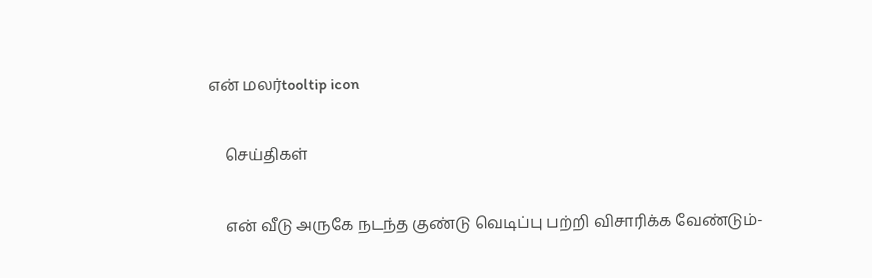என் மலர்tooltip icon

    செய்திகள்

    என் வீடு அருகே நடந்த குண்டு வெடிப்பு பற்றி விசாரிக்க வேண்டும்-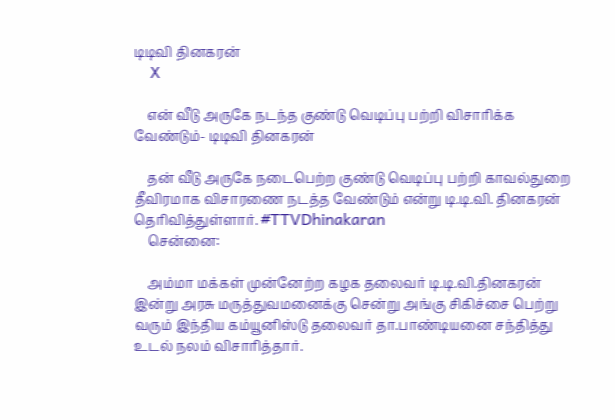டிடிவி தினகரன்
    X

    என் வீடு அருகே நடந்த குண்டு வெடிப்பு பற்றி விசாரிக்க வேண்டும்- டிடிவி தினகரன்

    தன் வீடு அருகே நடைபெற்ற குண்டு வெடிப்பு பற்றி காவல்துறை தீவிரமாக விசாரணை நடத்த வேண்டும் என்று டி.டி.வி. தினகரன் தெரிவித்துள்ளார். #TTVDhinakaran
    சென்னை:

    அம்மா மக்கள் முன்னேற்ற கழக தலைவர் டி.டி.வி.தினகரன் இன்று அரசு மருத்துவமனைக்கு சென்று அங்கு சிகிச்சை பெற்று வரும் இந்திய கம்யூனிஸ்டு தலைவர் தா.பாண்டியனை சந்தித்து உடல் நலம் விசாரித்தார்.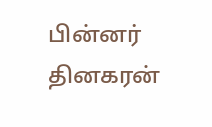பின்னர் தினகரன்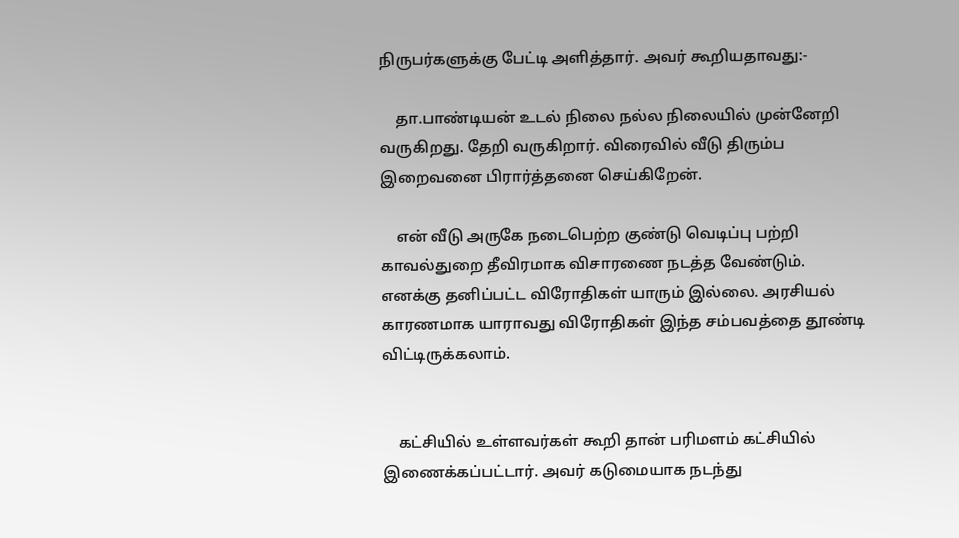நிருபர்களுக்கு பேட்டி அளித்தார். அவர் கூறியதாவது:-

    தா.பாண்டியன் உடல் நிலை நல்ல நிலையில் முன்னேறி வருகிறது. தேறி வருகிறார். விரைவில் வீடு திரும்ப இறைவனை பிரார்த்தனை செய்கிறேன்.

    என் வீடு அருகே நடைபெற்ற குண்டு வெடிப்பு பற்றி காவல்துறை தீவிரமாக விசாரணை நடத்த வேண்டும். எனக்கு தனிப்பட்ட விரோதிகள் யாரும் இல்லை. அரசியல் காரணமாக யாராவது விரோதிகள் இந்த சம்பவத்தை தூண்டி விட்டிருக்கலாம்.


    கட்சியில் உள்ளவர்கள் கூறி தான் பரிமளம் கட்சியில் இணைக்கப்பட்டார். அவர் கடுமையாக நடந்து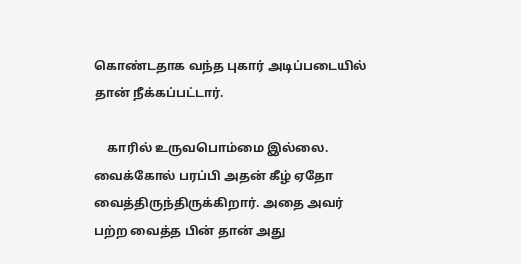கொண்டதாக வந்த புகார் அடிப்படையில் தான் நீக்கப்பட்டார்.

    காரில் உருவபொம்மை இல்லை. வைக்கோல் பரப்பி அதன் கீழ் ஏதோ வைத்திருந்திருக்கிறார். அதை அவர் பற்ற வைத்த பின் தான் அது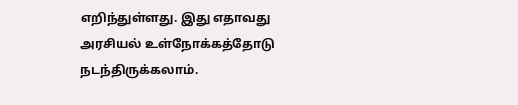எறிந்துள்ளது. இது எதாவது அரசியல் உள்நோக்கத்தோடு நடந்திருக்கலாம்.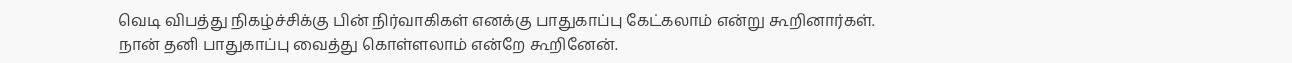வெடி விபத்து நிகழ்ச்சிக்கு பின் நிர்வாகிகள் எனக்கு பாதுகாப்பு கேட்கலாம் என்று கூறினார்கள். நான் தனி பாதுகாப்பு வைத்து கொள்ளலாம் என்றே கூறினேன்.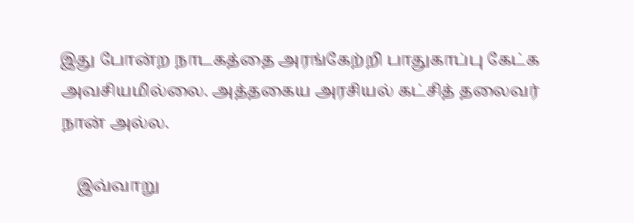இது போன்ற நாடகத்தை அரங்கேற்றி பாதுகாப்பு கேட்க அவசியமில்லை. அத்தகைய அரசியல் கட்சித் தலைவர் நான் அல்ல.

    இவ்வாறு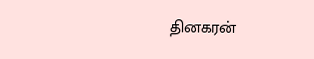தினகரன்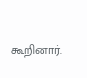கூறினார்.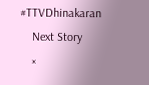#TTVDhinakaran
    Next Story
    ×